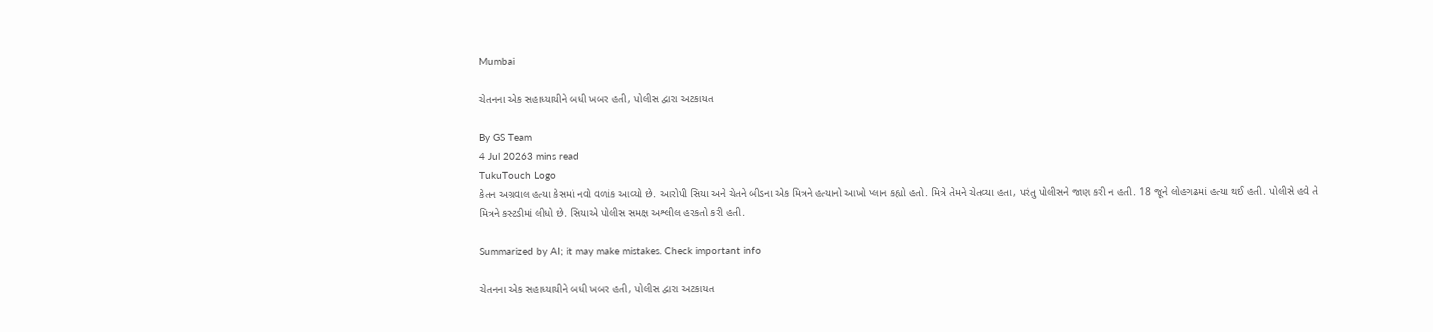Mumbai

ચેતનના એક સહાધ્યાયીને બધી ખબર હતી, પોલીસ દ્વારા અટકાયત

By GS Team
4 Jul 20263 mins read
TukuTouch Logo
કેતન અગ્રવાલ હત્યા કેસમાં નવો વળાંક આવ્યો છે. આરોપી સિયા અને ચેતને બીડના એક મિત્રને હત્યાનો આખો પ્લાન કહ્યો હતો. મિત્રે તેમને ચેતવ્યા હતા, પરંતુ પોલીસને જાણ કરી ન હતી. 18 જૂને લોહગઢમાં હત્યા થઈ હતી. પોલીસે હવે તે મિત્રને કસ્ટડીમાં લીધો છે. સિયાએ પોલીસ સમક્ષ અશ્લીલ હરકતો કરી હતી.

Summarized by AI; it may make mistakes. Check important info

ચેતનના એક સહાધ્યાયીને બધી ખબર હતી, પોલીસ દ્વારા અટકાયત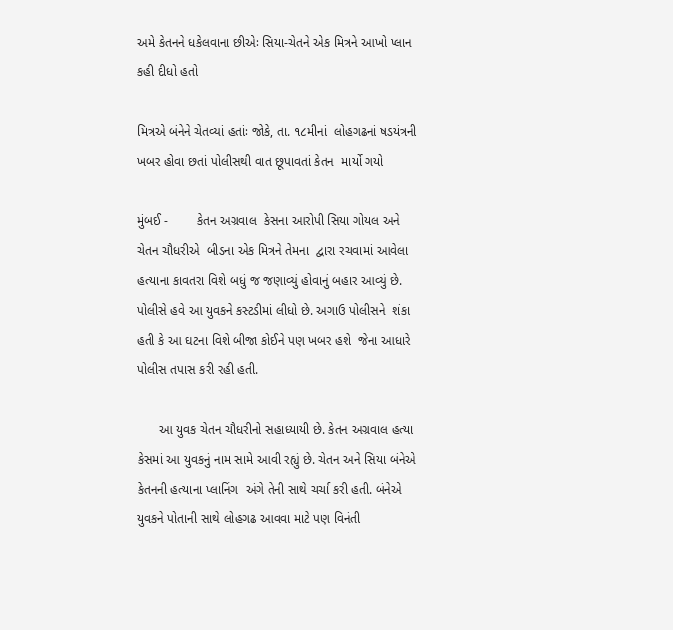અમે કેતનને ધકેલવાના છીએઃ સિયા-ચેતને એક મિત્રને આખો પ્લાન કહી દીધો હતો

મિત્રએ બંનેને ચેતવ્યાં હતાંઃ જોકે, તા. ૧૮મીનાં  લોહગઢનાં ષડયંત્રની  ખબર હોવા છતાં પોલીસથી વાત છૂપાવતાં કેતન  માર્યો ગયો

મુંબઈ -        કેતન અગ્રવાલ  કેસના આરોપી સિયા ગોયલ અને ચેતન ચૌધરીએ  બીડના એક મિત્રને તેમના  દ્વારા રચવામાં આવેલા હત્યાના કાવતરા વિશે બધું જ જણાવ્યું હોવાનું બહાર આવ્યું છે. પોલીસે હવે આ યુવકને કસ્ટડીમાં લીધો છે. અગાઉ પોલીસને  શંકા હતી કે આ ઘટના વિશે બીજા કોઈને પણ ખબર હશે  જેના આધારે  પોલીસ તપાસ કરી રહી હતી.

      આ યુવક ચેતન ચૌધરીનો સહાધ્યાયી છે. કેતન અગ્રવાલ હત્યા કેસમાં આ યુવકનું નામ સામે આવી રહ્યું છે. ચેતન અને સિયા બંનેએ કેતનની હત્યાના પ્લાનિંગ  અંગે તેની સાથે ચર્ચા કરી હતી. બંનેએ યુવકને પોતાની સાથે લોહગઢ આવવા માટે પણ વિનંતી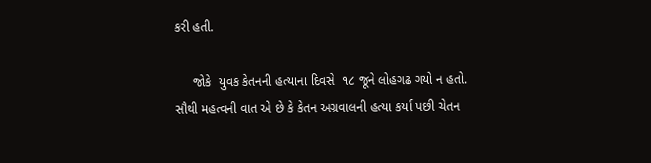કરી હતી.

     જોકે  યુવક કેતનની હત્યાના દિવસે  ૧૮ જૂને લોહગઢ ગયો ન હતો. સૌથી મહત્વની વાત એ છે કે કેતન અગ્રવાલની હત્યા કર્યા પછી ચેતન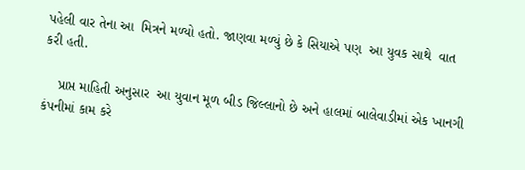પહેલી વાર તેના આ  મિત્રને મળ્યો હતો. જાણવા મળ્યું છે કે સિયાએ પણ  આ યુવક સાથે  વાત કરી હતી.

    પ્રાપ્ત માહિતી અનુસાર  આ યુવાન મૂળ બીડ જિલ્લાનો છે અને હાલમાં બાલેવાડીમાં એક ખાનગી કંપનીમાં કામ કરે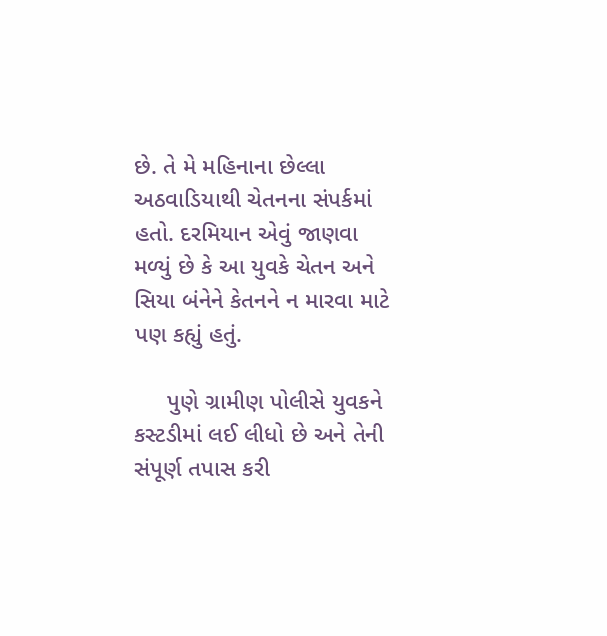છે. તે મે મહિનાના છેલ્લા અઠવાડિયાથી ચેતનના સંપર્કમાં હતો. દરમિયાન એવું જાણવા મળ્યું છે કે આ યુવકે ચેતન અને સિયા બંનેને કેતનને ન મારવા માટે પણ કહ્યું હતું.

     પુણે ગ્રામીણ પોલીસે યુવકને કસ્ટડીમાં લઈ લીધો છે અને તેની સંપૂર્ણ તપાસ કરી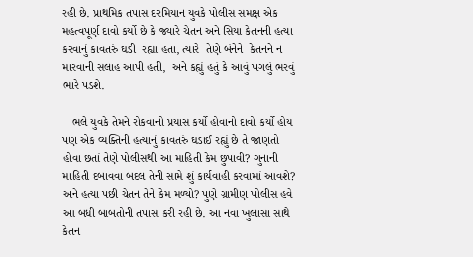રહી છે. પ્રાથમિક તપાસ દરમિયાન યુવકે પોલીસ સમક્ષ એક મહત્વપૂર્ણ દાવો કર્યો છે કે જ્યારે ચેતન અને સિયા કેતનની હત્યા કરવાનું કાવતરું ઘડી  રહ્યા હતા, ત્યારે  તેણે બંનેને  કેતનને ન મારવાની સલાહ આપી હતી,  અને કહ્યું હતું કે આવું પગલું ભરવું ભારે પડશે.

   ભલે યુવકે તેમને રોકવાનો પ્રયાસ કર્યો હોવાનો દાવો કર્યો હોય  પણ એક વ્યક્તિની હત્યાનું કાવતરું ઘડાઈ રહ્યું છે તે જાણતો  હોવા છતાં તેણે પોલીસથી આ માહિતી કેમ છુપાવી? ગુનાની માહિતી દબાવવા બદલ તેની સામે શું કાર્યવાહી કરવામાં આવશે? અને હત્યા પછી ચેતન તેને કેમ મળ્યો? પુણે ગ્રામીણ પોલીસ હવે આ બધી બાબતોની તપાસ કરી રહી છે. આ નવા ખુલાસા સાથે  કેતન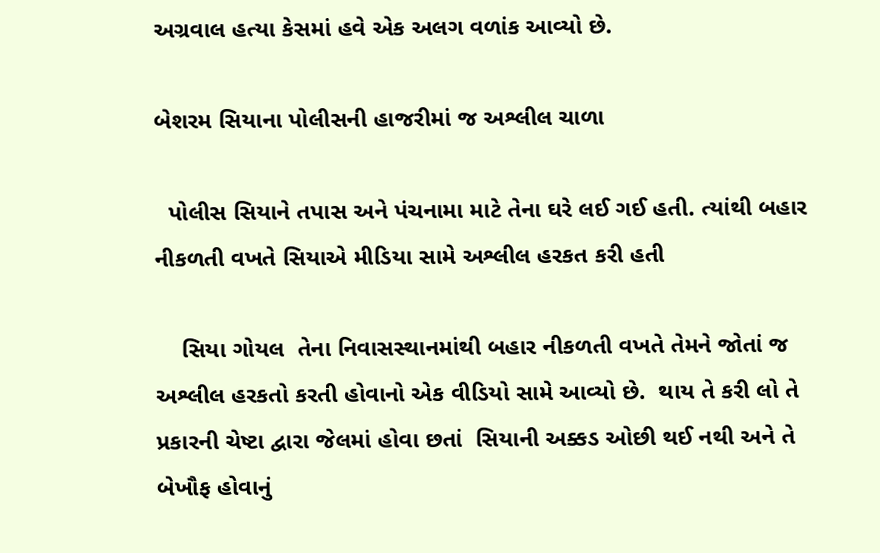અગ્રવાલ હત્યા કેસમાં હવે એક અલગ વળાંક આવ્યો છે.

બેશરમ સિયાના પોલીસની હાજરીમાં જ અશ્લીલ ચાળા

  પોલીસ સિયાને તપાસ અને પંચનામા માટે તેના ઘરે લઈ ગઈ હતી. ત્યાંથી બહાર નીકળતી વખતે સિયાએ મીડિયા સામે અશ્લીલ હરકત કરી હતી

    સિયા ગોયલ  તેના નિવાસસ્થાનમાંથી બહાર નીકળતી વખતે તેમને જોતાં જ અશ્લીલ હરકતો કરતી હોવાનો એક વીડિયો સામે આવ્યો છે.  થાય તે કરી લો તે પ્રકારની ચેષ્ટા દ્વારા જેલમાં હોવા છતાં  સિયાની અક્કડ ઓછી થઈ નથી અને તે બેખૌફ હોવાનું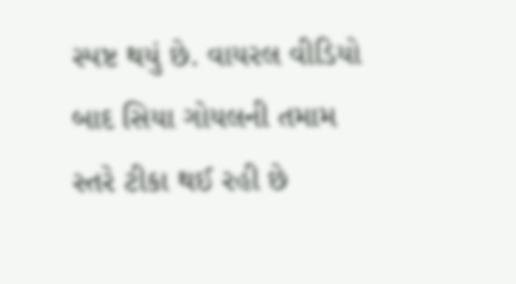સ્પષ્ટ થયું છે. વાયરલ વીડિયો બાદ સિયા ગોયલની તમામ સ્તરે ટીકા થઈ રહી છે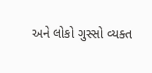અને લોકો ગુસ્સો વ્યક્ત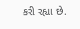કરી રહ્યા છે.